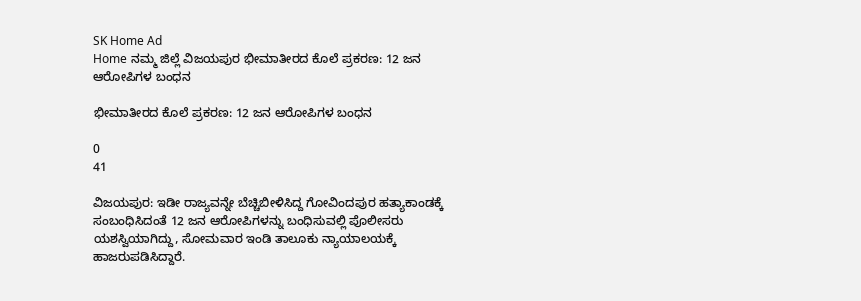SK Home Ad
Home ನಮ್ಮ ಜಿಲ್ಲೆ ವಿಜಯಪುರ ಭೀಮಾತೀರದ ಕೊಲೆ ಪ್ರಕರಣ: 12 ಜನ ಆರೋಪಿಗಳ ಬಂಧನ

ಭೀಮಾತೀರದ ಕೊಲೆ ಪ್ರಕರಣ: 12 ಜನ ಆರೋಪಿಗಳ ಬಂಧನ

0
41

ವಿಜಯಪುರ: ಇಡೀ ರಾಜ್ಯವನ್ನೇ ಬೆಚ್ಚಿಬೀಳಿಸಿದ್ದ ಗೋವಿಂದಪುರ ಹತ್ಯಾಕಾಂಡಕ್ಕೆ ಸಂಬಂಧಿಸಿದಂತೆ 12 ಜನ ಆರೋಪಿಗಳನ್ನು ಬಂಧಿಸುವಲ್ಲಿ ಪೊಲೀಸರು ಯಶಸ್ವಿಯಾಗಿದ್ದು, ಸೋಮವಾರ ಇಂಡಿ ತಾಲೂಕು ನ್ಯಾಯಾಲಯಕ್ಕೆ ಹಾಜರುಪಡಿಸಿದ್ದಾರೆ.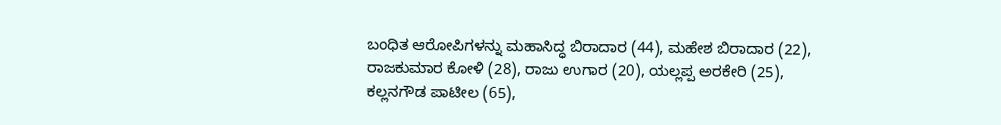ಬಂಧಿತ ಆರೋಪಿಗಳನ್ನು ಮಹಾಸಿದ್ಧ ಬಿರಾದಾರ (44), ಮಹೇಶ ಬಿರಾದಾರ (22), ರಾಜಕುಮಾರ ಕೋಳಿ (28), ರಾಜು ಉಗಾರ (20), ಯಲ್ಲಪ್ಪ ಅರಕೇರಿ (25), ಕಲ್ಲನಗೌಡ ಪಾಟೀಲ (65),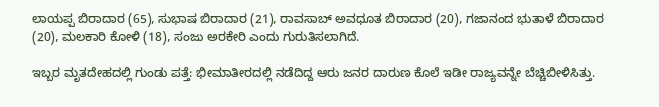ಲಾಯಪ್ಪ ಬಿರಾದಾರ (65), ಸುಭಾಷ ಬಿರಾದಾರ (21), ರಾವಸಾಬ್ ಅವಧೂತ ಬಿರಾದಾರ (20), ಗಜಾನಂದ ಭುತಾಳೆ ಬಿರಾದಾರ (20), ಮಲಕಾರಿ ಕೋಳಿ (18), ಸಂಜು ಅರಕೇರಿ ಎಂದು ಗುರುತಿಸಲಾಗಿದೆ.

ಇಬ್ಬರ ಮೃತದೇಹದಲ್ಲಿ ಗುಂಡು ಪತ್ತೆ: ಭೀಮಾತೀರದಲ್ಲಿ ನಡೆದಿದ್ದ ಆರು ಜನರ ದಾರುಣ ಕೊಲೆ ಇಡೀ ರಾಜ್ಯವನ್ನೇ ಬೆಚ್ಚಿಬೀಳಿಸಿತ್ತು.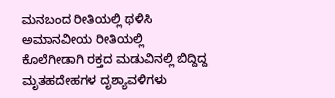ಮನಬಂದ ರೀತಿಯಲ್ಲಿ ಥಳಿಸಿ ಅಮಾನವೀಯ ರೀತಿಯಲ್ಲಿ ಕೊಲೆಗೀಡಾಗಿ ರಕ್ತದ ಮಡುವಿನಲ್ಲಿ ಬಿದ್ದಿದ್ದ ಮೃತಹದೇಹಗಳ ದೃಶ್ಯಾವಳಿಗಳು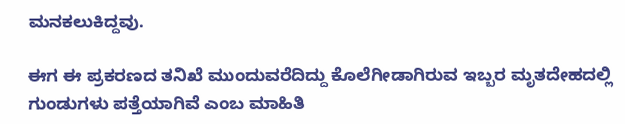ಮನಕಲುಕಿದ್ದವು.

ಈಗ ಈ ಪ್ರಕರಣದ ತನಿಖೆ ಮುಂದುವರೆದಿದ್ದು ಕೊಲೆಗೀಡಾಗಿರುವ ಇಬ್ಬರ ಮೃತದೇಹದಲ್ಲಿ ಗುಂಡುಗಳು ಪತ್ತೆಯಾಗಿವೆ ಎಂಬ ಮಾಹಿತಿ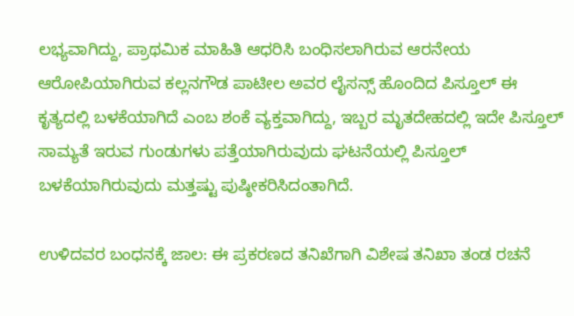ಲಭ್ಯವಾಗಿದ್ದು, ಪ್ರಾಥಮಿಕ ಮಾಹಿತಿ ಆಧರಿಸಿ ಬಂಧಿಸಲಾಗಿರುವ ಆರನೇಯ ಆರೋಪಿಯಾಗಿರುವ ಕಲ್ಲನಗೌಡ ಪಾಟೀಲ ಅವರ ಲೈಸನ್ಸ್ ಹೊಂದಿದ ಪಿಸ್ತೂಲ್ ಈ ಕೃತ್ಯದಲ್ಲಿ ಬಳಕೆಯಾಗಿದೆ ಎಂಬ ಶಂಕೆ ವ್ಯಕ್ತವಾಗಿದ್ದು, ಇಬ್ಬರ ಮೃತದೇಹದಲ್ಲಿ ಇದೇ ಪಿಸ್ತೂಲ್ ಸಾಮ್ಯತೆ ಇರುವ ಗುಂಡುಗಳು ಪತ್ತೆಯಾಗಿರುವುದು ಘಟನೆಯಲ್ಲಿ ಪಿಸ್ತೂಲ್ ಬಳಕೆಯಾಗಿರುವುದು ಮತ್ತಷ್ಟು ಪುಷ್ಠೀಕರಿಸಿದಂತಾಗಿದೆ.

ಉಳಿದವರ ಬಂಧನಕ್ಕೆ ಜಾಲ: ಈ ಪ್ರಕರಣದ ತನಿಖೆಗಾಗಿ ವಿಶೇಷ ತನಿಖಾ ತಂಡ ರಚನೆ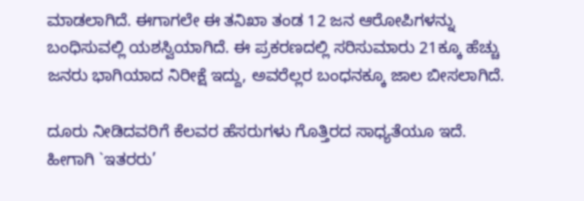ಮಾಡಲಾಗಿದೆ. ಈಗಾಗಲೇ ಈ ತನಿಖಾ ತಂಡ 12 ಜನ ಆರೋಪಿಗಳನ್ನು ಬಂಧಿಸುವಲ್ಲಿ ಯಶಸ್ವಿಯಾಗಿದೆ. ಈ ಪ್ರಕರಣದಲ್ಲಿ ಸರಿಸುಮಾರು 21ಕ್ಕೂ ಹೆಚ್ಚು ಜನರು ಭಾಗಿಯಾದ ನಿರೀಕ್ಷೆ ಇದ್ದು, ಅವರೆಲ್ಲರ ಬಂಧನಕ್ಕೂ ಜಾಲ ಬೀಸಲಾಗಿದೆ.

ದೂರು ನೀಡಿದವರಿಗೆ ಕೆಲವರ ಹೆಸರುಗಳು ಗೊತ್ತಿರದ ಸಾಧ್ಯತೆಯೂ ಇದೆ. ಹೀಗಾಗಿ `ಇತರರು’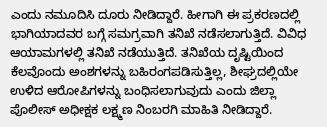ಎಂದು ನಮೂದಿಸಿ ದೂರು ನೀಡಿದ್ದಾರೆ. ಹೀಗಾಗಿ ಈ ಪ್ರಕರಣದಲ್ಲಿ ಭಾಗಿಯಾದವರ ಬಗ್ಗೆ ಸಮಗ್ರವಾಗಿ ತನಿಖೆ ನಡೆಸಲಾಗುತ್ತಿದೆ. ವಿವಿಧ ಆಯಾಮಗಳಲ್ಲಿ ತನಿಖೆ ನಡೆಯುತ್ತಿದೆ. ತನಿಖೆಯ ದೃಷ್ಟಿಯಿಂದ ಕೆಲವೊಂದು ಅಂಶಗಳನ್ನು ಬಹಿರಂಗಪಡಿಸುತ್ತಿಲ್ಲ, ಶೀಘ್ರದಲ್ಲಿಯೇ ಉಳಿದ ಆರೋಪಿಗಳನ್ನು ಬಂಧಿಸಲಾಗುವುದು ಎಂದು ಜಿಲ್ಲಾ ಪೊಲೀಸ್ ಅಧೀಕ್ಷಕ ಲಕ್ಷ್ಮಣ ನಿಂಬರಗಿ ಮಾಹಿತಿ ನೀಡಿದ್ದಾರೆ.